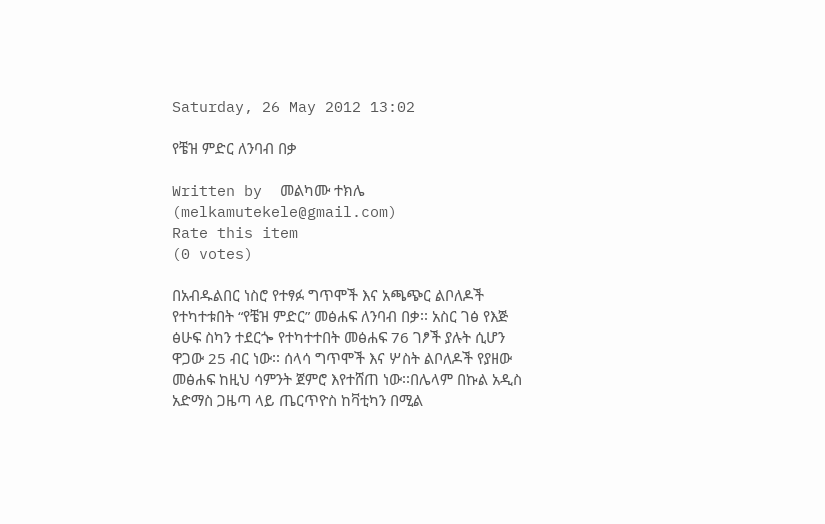Saturday, 26 May 2012 13:02

የቼዝ ምድር ለንባብ በቃ

Written by  መልካሙ ተክሌ (melkamutekele@gmail.com)
Rate this item
(0 votes)

በአብዱልበር ነስሮ የተፃፉ ግጥሞች እና አጫጭር ልቦለዶች የተካተቱበት “የቼዝ ምድር” መፅሐፍ ለንባብ በቃ፡፡ አስር ገፅ የእጅ ፅሁፍ ስካን ተደርጐ የተካተተበት መፅሐፍ 76 ገፆች ያሉት ሲሆን ዋጋው 25 ብር ነው፡፡ ሰላሳ ግጥሞች እና ሦስት ልቦለዶች የያዘው መፅሐፍ ከዚህ ሳምንት ጀምሮ እየተሸጠ ነው፡፡በሌላም በኩል አዲስ አድማስ ጋዜጣ ላይ ጤርጥዮስ ከቫቲካን በሚል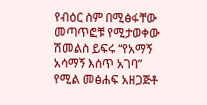የብዕር ስም በሚፅፋቸው መጣጥፎቹ የሚታወቀው ሽመልስ ይፍሩ “የአማኝ አሳማኝ እሰጥ አገባ” የሚል መፅሐፍ አዘጋጅቶ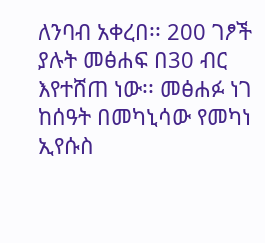ለንባብ አቀረበ፡፡ 200 ገፆች ያሉት መፅሐፍ በ30 ብር እየተሸጠ ነው፡፡ መፅሐፉ ነገ ከሰዓት በመካኒሳው የመካነ ኢየሱስ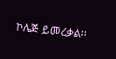ኮሌጅ ይመረቃል፡፡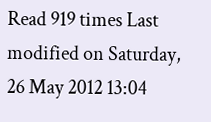Read 919 times Last modified on Saturday, 26 May 2012 13:04